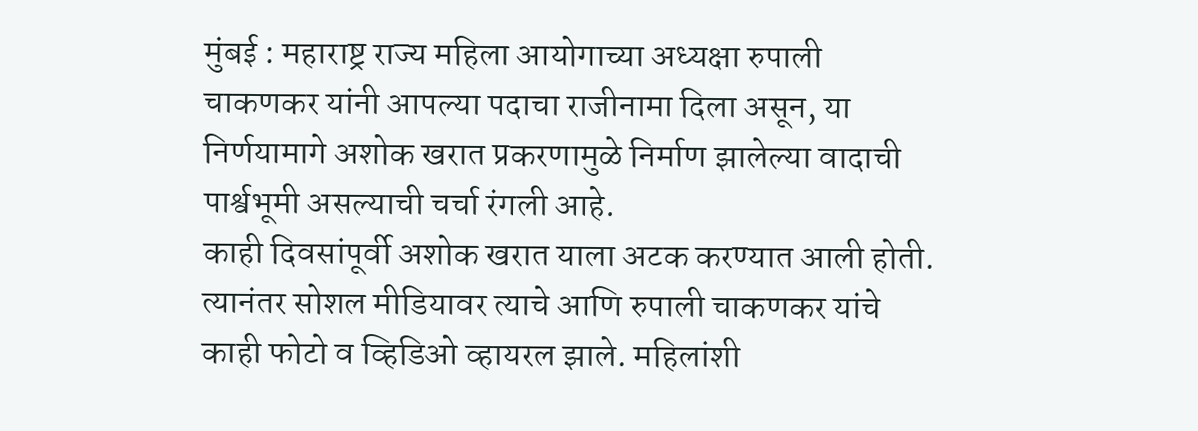मुंबई : महाराष्ट्र राज्य महिला आयोगाच्या अध्यक्षा रुपाली चाकणकर यांनी आपल्या पदाचा राजीनामा दिला असून, या निर्णयामागे अशोक खरात प्रकरणामुळे निर्माण झालेल्या वादाची पार्श्वभूमी असल्याची चर्चा रंगली आहे.
काही दिवसांपूर्वी अशोक खरात याला अटक करण्यात आली होती. त्यानंतर सोशल मीडियावर त्याचे आणि रुपाली चाकणकर यांचे काही फोटो व व्हिडिओ व्हायरल झाले. महिलांशी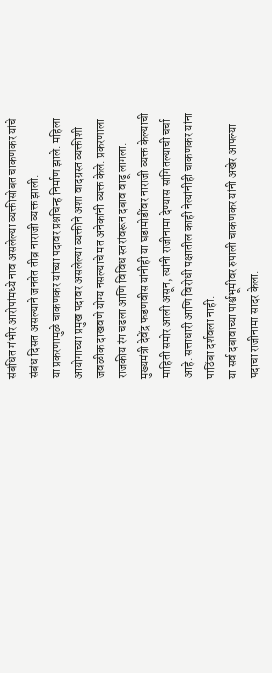संबंधित गंभीर आरोपांमध्ये नाव असलेल्या व्यक्तीसोबत चाकणकर यांचे संबंध दिसत असल्याने जनतेत तीव्र नाराजी व्यक्त झाली.
या प्रकरणामुळे चाकणकर यांच्या पदावर प्रश्नचिन्ह निर्माण झाले. महिला आयोगाच्या प्रमुख पदावर असलेल्या व्यक्तीने अशा वादग्रस्त व्यक्तीशी जवळीक दाखवणे योग्य नसल्याचे मत अनेकांनी व्यक्त केले. प्रकरणाला राजकीय रंग चढला आणि विविध स्तरांवरून दबाव वाढू लागला.
मुख्यमंत्री देवेंद्र फडणवीस यांनीही या घडामोडींवर नाराजी व्यक्त केल्याची माहिती समोर आली असून, त्यांनी राजीनामा देण्यास सांगितल्याची चर्चा आहे. सत्ताधारी आणि विरोधी पक्षातील काही नेत्यांनीही चाकणकर यांना पाठिंबा दर्शवला नाही.
या सर्व दबावाच्या पार्श्वभूमीवर रुपाली चाकणकर यांनी अखेर आपल्या पदाचा राजीनामा सादर केला.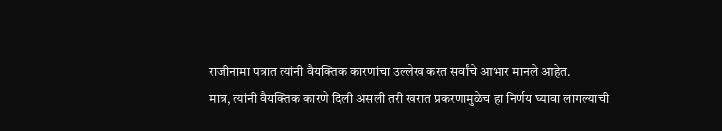राजीनामा पत्रात त्यांनी वैयक्तिक कारणांचा उल्लेख करत सर्वांचे आभार मानले आहेत.
मात्र, त्यांनी वैयक्तिक कारणे दिली असली तरी खरात प्रकरणामुळेच हा निर्णय घ्यावा लागल्याची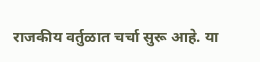राजकीय वर्तुळात चर्चा सुरू आहे. या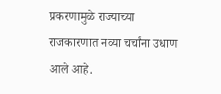प्रकरणामुळे राज्याच्या राजकारणात नव्या चर्चांना उधाण आले आहे.